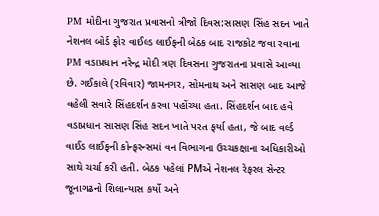PM મોદીના ગુજરાત પ્રવાસનો ત્રીજો દિવસ:સાસણ સિંહ સદન ખાતે નેશનલ બોર્ડ ફોર વાઈલ્ડ લાઈફની બેઠક બાદ રાજકોટ જવા રવાના
PM વડાપ્રધાન નરેન્દ્ર મોદી ત્રણ દિવસના ગુજરાતના પ્રવાસે આવ્યા છે. ગઈકાલે (રવિવાર) જામનગર, સોમનાથ અને સાસણ બાદ આજે વહેલી સવારે સિંહદર્શન કરવા પહોંચ્યા હતા. સિંહદર્શન બાદ હવે વડાપ્રધાન સાસણ સિંહ સદન ખાતે પરત ફર્યા હતા, જે બાદ વર્લ્ડ વાઈડ લાઈફની કોન્ફરન્સમાં વન વિભાગના ઉચ્ચકક્ષાના અધિકારીઓ સાથે ચર્ચા કરી હતી. બેઠક પહેલાં PMએ નેશનલ રેફરલ સેન્ટર જૂનાગઢનો શિલાન્યાસ કર્યો અને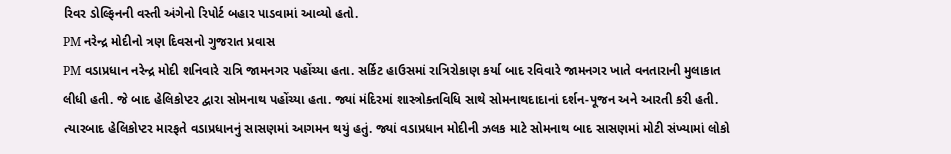રિવર ડોલ્ફિનની વસ્તી અંગેનો રિપોર્ટ બહાર પાડવામાં આવ્યો હતો.
PM નરેન્દ્ર મોદીનો ત્રણ દિવસનો ગુજરાત પ્રવાસ
PM વડાપ્રધાન નરેન્દ્ર મોદી શનિવારે રાત્રિ જામનગર પહોંચ્યા હતા. સર્કિટ હાઉસમાં રાત્રિરોકાણ કર્યા બાદ રવિવારે જામનગર ખાતે વનતારાની મુલાકાત લીધી હતી. જે બાદ હેલિકોપ્ટર દ્વારા સોમનાથ પહોંચ્યા હતા. જ્યાં મંદિરમાં શાસ્ત્રોક્તવિધિ સાથે સોમનાથદાદાનાં દર્શન-પૂજન અને આરતી કરી હતી. ત્યારબાદ હેલિકોપ્ટર મારફતે વડાપ્રધાનનું સાસણમાં આગમન થયું હતું. જ્યાં વડાપ્રધાન મોદીની ઝલક માટે સોમનાથ બાદ સાસણમાં મોટી સંખ્યામાં લોકો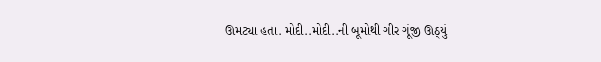ઊમટ્યા હતા. મોદી..મોદી..ની બૂમોથી ગીર ગૂંજી ઊઠ્યું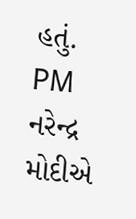હતું.
PM નરેન્દ્ર મોદીએ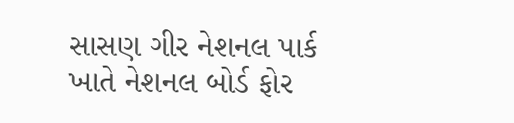સાસણ ગીર નેશનલ પાર્ક ખાતે નેશનલ બોર્ડ ફોર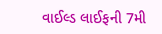વાઈલ્ડ લાઈફની 7મી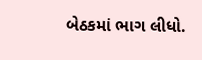બેઠકમાં ભાગ લીધો.